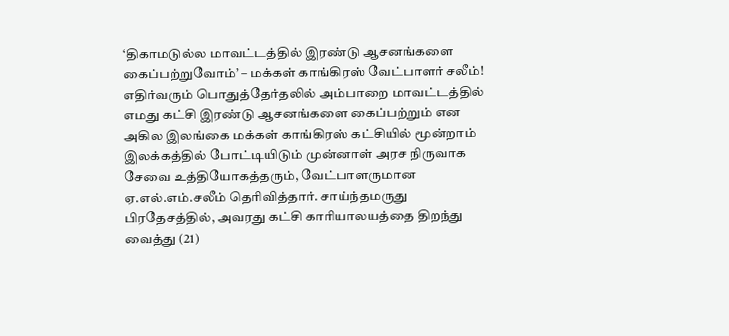‘திகாமடுல்ல மாவட்டத்தில் இரண்டு ஆசனங்களை கைப்பற்றுவோம்’ – மக்கள் காங்கிரஸ் வேட்பாளர் சலீம்!
எதிர்வரும் பொதுத்தேர்தலில் அம்பாறை மாவட்டத்தில் எமது கட்சி இரண்டு ஆசனங்களை கைப்பற்றும் என அகில இலங்கை மக்கள் காங்கிரஸ் கட்சியில் மூன்றாம் இலக்கத்தில் போட்டியிடும் முன்னாள் அரச நிருவாக சேவை உத்தியோகத்தரும், வேட்பாளருமான ஏ.எல்.எம்.சலீம் தெரிவித்தார். சாய்ந்தமருது பிரதேசத்தில், அவரது கட்சி காரியாலயத்தை திறந்து வைத்து (21)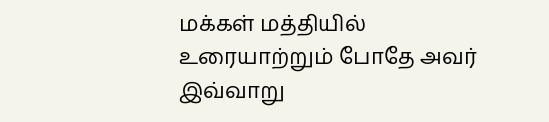மக்கள் மத்தியில் உரையாற்றும் போதே அவர் இவ்வாறு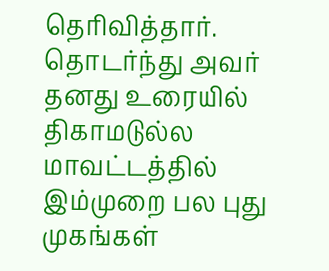தெரிவித்தார். தொடர்ந்து அவர் தனது உரையில் திகாமடுல்ல மாவட்டத்தில் இம்முறை பல புது முகங்கள்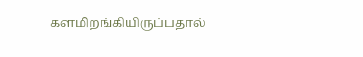களமிறங்கியிருப்பதால்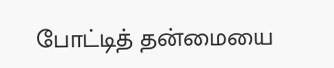போட்டித் தன்மையை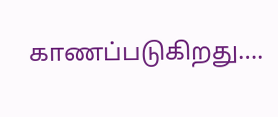காணப்படுகிறது….